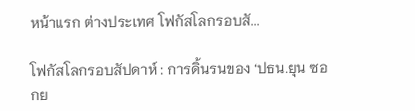หน้าแรก ต่างประเทศ โฟกัสโลกรอบสั...

โฟกัสโลกรอบสัปดาห์ : การดิ้นรนของ ‘ปธน.ยุน ซอกย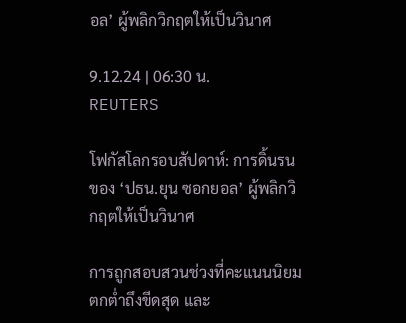อล’ ผู้พลิกวิกฤตให้เป็นวินาศ

9.12.24 | 06:30 น.
REUTERS

โฟกัสโลกรอบสัปดาห์: การดิ้นรนของ ‘ปธน.ยุน ซอกยอล’ ผู้พลิกวิกฤตให้เป็นวินาศ

การถูกสอบสวนช่วงที่คะแนนนิยมตกต่ำถึงขีดสุด และ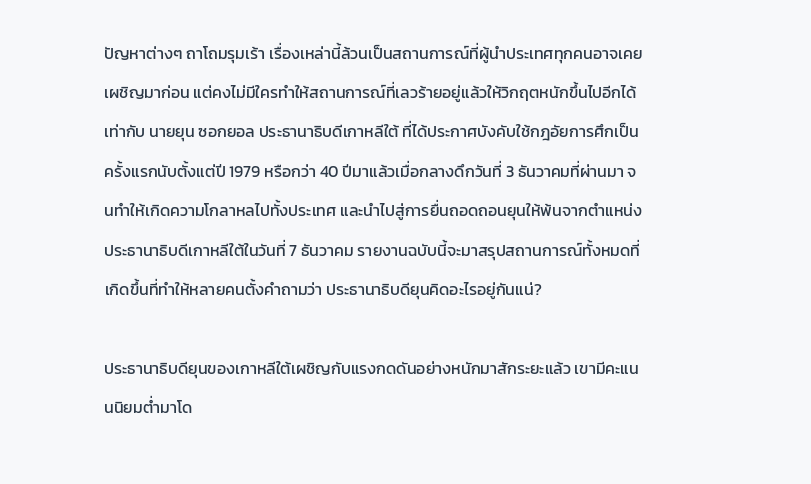ปัญหาต่างๆ ถาโถมรุมเร้า เรื่องเหล่านี้ล้วนเป็นสถานการณ์ที่ผู้นำประเทศทุกคนอาจเคยเผชิญมาก่อน แต่คงไม่มีใครทำให้สถานการณ์ที่เลวร้ายอยู่แล้วให้วิกฤตหนักขึ้นไปอีกได้เท่ากับ นายยุน ซอกยอล ประธานาธิบดีเกาหลีใต้ ที่ได้ประกาศบังคับใช้กฎอัยการศึกเป็นครั้งแรกนับตั้งแต่ปี 1979 หรือกว่า 40 ปีมาแล้วเมื่อกลางดึกวันที่ 3 ธันวาคมที่ผ่านมา จนทำให้เกิดความโกลาหลไปทั้งประเทศ และนำไปสู่การยื่นถอดถอนยุนให้พ้นจากตำแหน่งประธานาธิบดีเกาหลีใต้ในวันที่ 7 ธันวาคม รายงานฉบับนี้จะมาสรุปสถานการณ์ทั้งหมดที่เกิดขึ้นที่ทำให้หลายคนตั้งคำถามว่า ประธานาธิบดียุนคิดอะไรอยู่กันแน่?

ประธานาธิบดียุนของเกาหลีใต้เผชิญกับแรงกดดันอย่างหนักมาสักระยะแล้ว เขามีคะแนนนิยมต่ำมาโด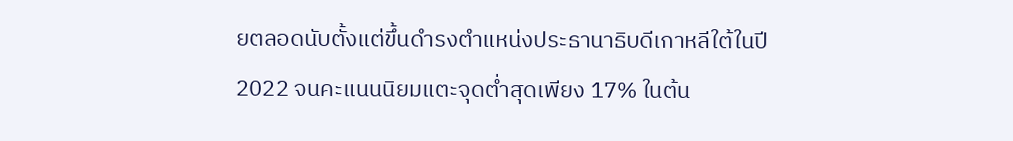ยตลอดนับตั้งแต่ขึ้นดำรงตำแหน่งประธานาธิบดีเกาหลีใต้ในปี 2022 จนคะแนนนิยมแตะจุดต่ำสุดเพียง 17% ในต้น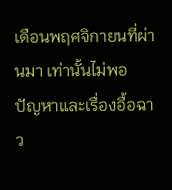เดือนพฤศจิกายนที่ผ่านมา เท่านั้นไม่พอ ปัญหาและเรื่องอื้อฉาว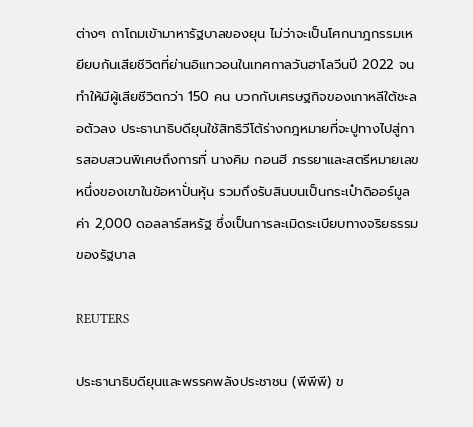ต่างๆ ถาโถมเข้ามาหารัฐบาลของยุน ไม่ว่าจะเป็นโศกนาฎกรรมเหยียบกันเสียชีวิตที่ย่านอิแทวอนในเทศกาลวันฮาโลวีนปี 2022 จนทำให้มีผู้เสียชีวิตกว่า 150 คน บวกกับเศรษฐกิจของเกาหลีใต้ชะลอตัวลง ประธานาธิบดียุนใช้สิทธิวีโต้ร่างกฎหมายที่จะปูทางไปสู่การสอบสวนพิเศษถึงการที่ นางคิม กอนฮี ภรรยาและสตรีหมายเลขหนึ่งของเขาในข้อหาปั่นหุ้น รวมถึงรับสินบนเป็นกระเป๋าดิออร์มูลค่า 2,000 ดอลลาร์สหรัฐ ซึ่งเป็นการละเมิดระเบียบทางจริยธรรมของรัฐบาล

REUTERS

ประธานาธิบดียุนและพรรคพลังประชาชน (พีพีพี) ข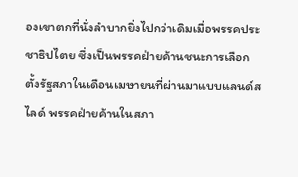องเขาตกที่นั่งลำบากยิ่งไปกว่าเดิมเมื่อพรรคประชาธิปไตย ซึ่งเป็นพรรคฝ่ายค้านชนะการเลือกตั้งรัฐสภาในเดือนเมษายนที่ผ่านมาแบบแลนด์สไลด์ พรรคฝ่ายค้านในสภา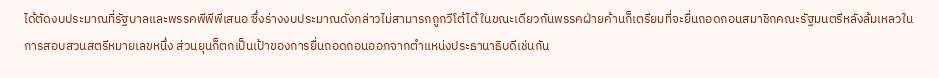ได้ตัดงบประมาณที่รัฐบาลและพรรคพีพีพีเสนอ ซึ่งร่างงบประมาณดังกล่าวไม่สามารถถูกวีโต้ได้ ในขณะเดียวกันพรรคฝ่ายค้านก็เตรียมที่จะยื่นถอดถอนสมาชิกคณะรัฐมนตรีหลังล้มเหลวในการสอบสวนสตรีหมายเลขหนึ่ง ส่วนยุนก็ตกเป็นเป้าของการยื่นถอดถอนออกจากตำแหน่งประธานาธิบดีเช่นกัน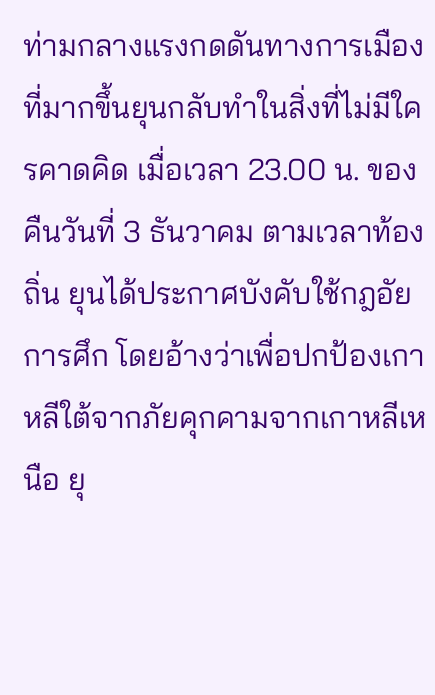ท่ามกลางแรงกดดันทางการเมืองที่มากขึ้นยุนกลับทำในสิ่งที่ไม่มีใครคาดคิด เมื่อเวลา 23.00 น. ของคืนวันที่ 3 ธันวาคม ตามเวลาท้องถิ่น ยุนได้ประกาศบังคับใช้กฎอัยการศึก โดยอ้างว่าเพื่อปกป้องเกาหลีใต้จากภัยคุกคามจากเกาหลีเหนือ ยุ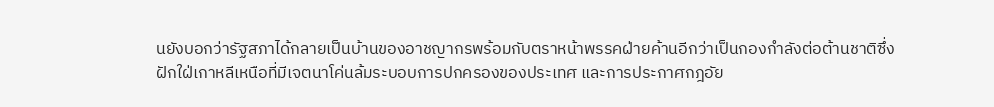นยังบอกว่ารัฐสภาได้กลายเป็นบ้านของอาชญากรพร้อมกับตราหน้าพรรคฝ่ายค้านอีกว่าเป็นกองกำลังต่อต้านชาติซึ่งฝักใฝ่เกาหลีเหนือที่มีเจตนาโค่นล้มระบอบการปกครองของประเทศ และการประกาศกฎอัย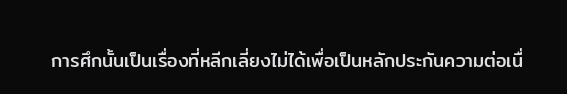การศึกนั้นเป็นเรื่องที่หลีกเลี่ยงไม่ได้เพื่อเป็นหลักประกันความต่อเนื่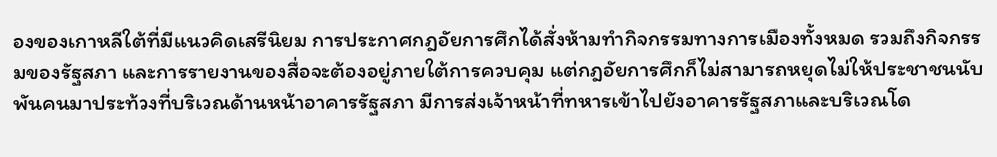องของเกาหลีใต้ที่มีแนวคิดเสรีนิยม การประกาศกฎอัยการศึกได้สั่งห้ามทำกิจกรรมทางการเมืองทั้งหมด รวมถึงกิจกรรมของรัฐสภา และการรายงานของสื่อจะต้องอยู่ภายใต้การควบคุม แต่กฎอัยการศึกก็ไม่สามารถหยุดไม่ให้ประชาชนนับพันคนมาประท้วงที่บริเวณด้านหน้าอาคารรัฐสภา มีการส่งเจ้าหน้าที่ทหารเข้าไปยังอาคารรัฐสภาและบริเวณโด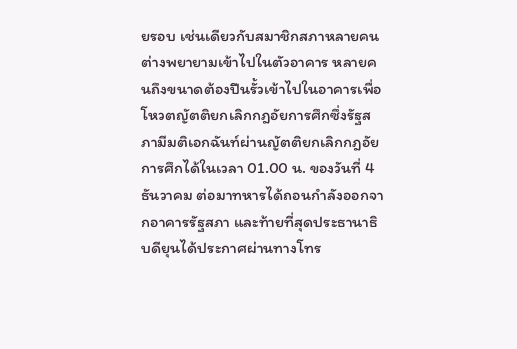ยรอบ เช่นเดียวกับสมาชิกสภาหลายคนต่างพยายามเข้าไปในตัวอาคาร หลายคนถึงขนาดต้องปีนรั้วเข้าไปในอาคารเพื่อโหวตญัตติยกเลิกกฎอัยการศึกซึ่งรัฐสภามีมติเอกฉันท์ผ่านญัตติยกเลิกกฎอัยการศึกได้ในเวลา 01.00 น. ของวันที่ 4 ธันวาคม ต่อมาทหารได้ถอนกำลังออกจากอาคารรัฐสภา และท้ายที่สุดประธานาธิบดียุนได้ประกาศผ่านทางโทร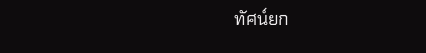ทัศน์ยก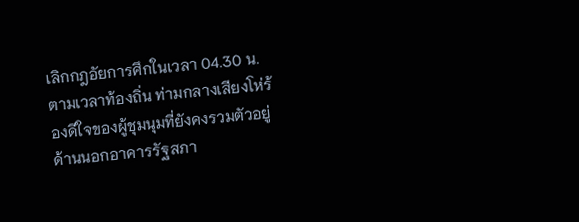เลิกกฎอัยการศึกในเวลา 04.30 น. ตามเวลาท้องถิ่น ท่ามกลางเสียงโห่ร้องดีใจของผู้ชุมนุมที่ยังคงรวมตัวอยู่ด้านนอกอาคารรัฐสภา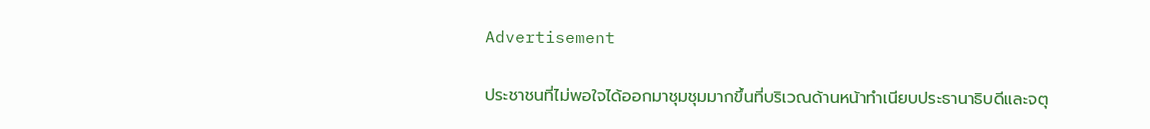Advertisement

ประชาชนที่ไม่พอใจได้ออกมาชุมชุมมากขึ้นที่บริเวณด้านหน้าทำเนียบประธานาธิบดีและจตุ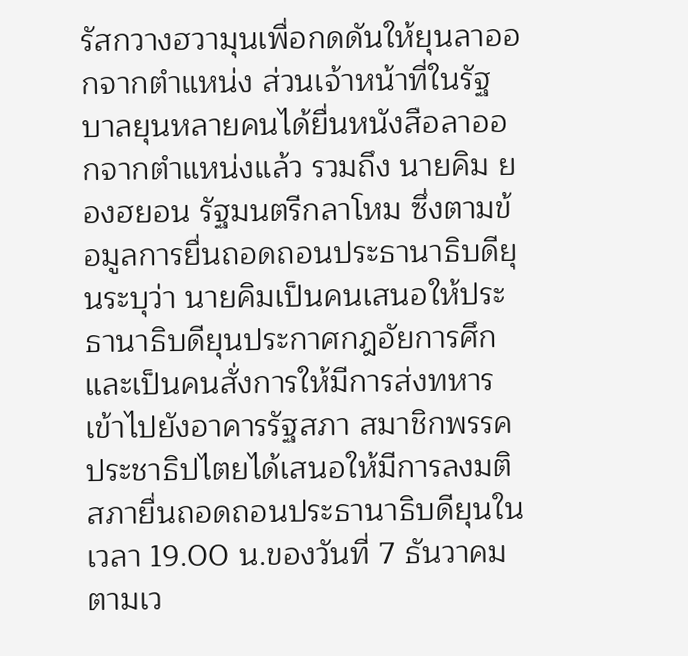รัสกวางฮวามุนเพื่อกดดันให้ยุนลาออกจากตำแหน่ง ส่วนเจ้าหน้าที่ในรัฐบาลยุนหลายคนได้ยื่นหนังสือลาออกจากตำแหน่งแล้ว รวมถึง นายคิม ยองฮยอน รัฐมนตรีกลาโหม ซึ่งตามข้อมูลการยื่นถอดถอนประธานาธิบดียุนระบุว่า นายคิมเป็นคนเสนอให้ประธานาธิบดียุนประกาศกฎอัยการศึก และเป็นคนสั่งการให้มีการส่งทหารเข้าไปยังอาคารรัฐสภา สมาชิกพรรคประชาธิปไตยได้เสนอให้มีการลงมติสภายื่นถอดถอนประธานาธิบดียุนในเวลา 19.00 น.ของวันที่ 7 ธันวาคม ตามเว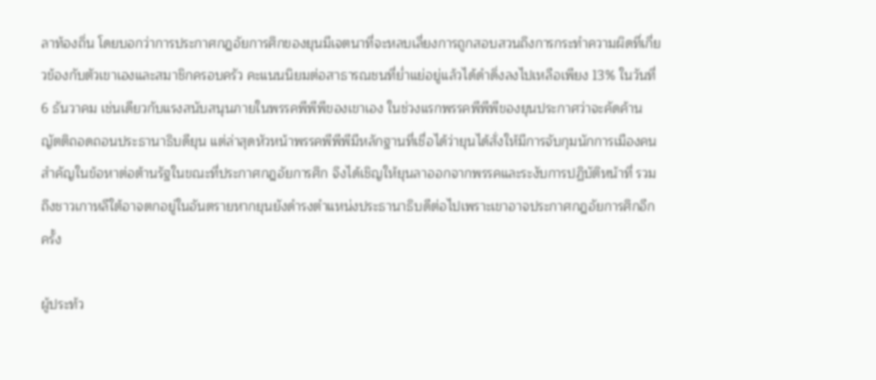ลาท้องถิ่น โดยบอกว่าการประกาศกฎอัยการศึกของยุนมีเจตนาที่จะหลบเลี่ยงการถูกสอบสวนถึงการกระทำความผิดที่เกี่ยวข้องกับตัวเขาเองและสมาชิกครอบครัว คะแนนนิยมต่อสาธารณชนที่ย่ำแย่อยู่แล้วได้ดำดิ่งลงไปเหลือเพียง 13% ในวันที่ 6 ธันวาคม เช่นเดียวกับแรงสนับสนุนภายในพรรคพีพีพีของเขาเอง ในช่วงแรกพรรคพีพีพีของยุนประกาศว่าจะคัดค้านญัตติถอดถอนประธานาธิบดียุน แต่ล่าสุดหัวหน้าพรรคพีพีพีมีหลักฐานที่เชื่อได้ว่ายุนได้สั่งให้มีการจับกุมนักการเมืองคนสำคัญในข้อหาต่อต้านรัฐในขณะที่ประกาศกฎอัยการศึก จึงได้เชิญให้ยุนลาออกจากพรรคและระงับการปฏิบัติหน้าที่ รวมถึงชาวเกาหลีใต้อาจตกอยู่ในอันตรายหากยุนยังดำรงตำแหน่งประธานาธิบดีต่อไปเพราะเขาอาจประกาศกฎอัยการศึกอีกครั้ง

ผู้ประท้ว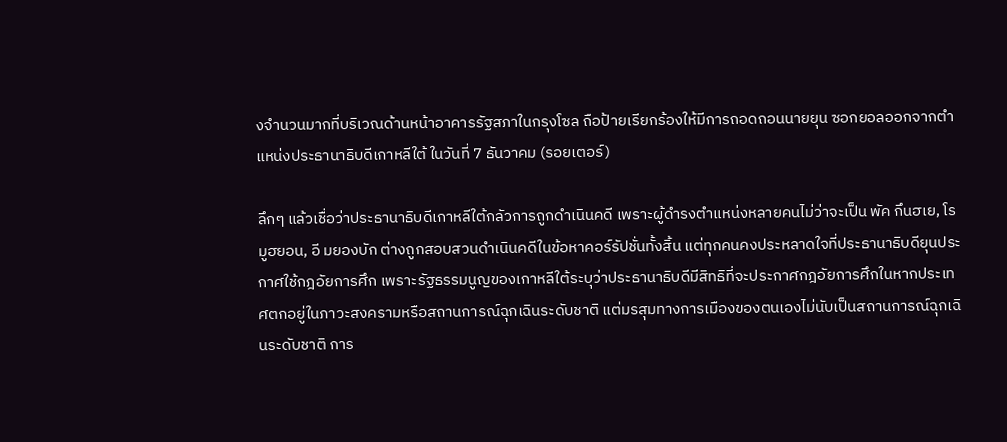งจำนวนมากที่บริเวณด้านหน้าอาคารรัฐสภาในกรุงโซล ถือป้ายเรียกร้องให้มีการถอดถอนนายยุน ซอกยอลออกจากตำแหน่งประธานาธิบดีเกาหลีใต้ ในวันที่ 7 ธันวาคม (รอยเตอร์)

ลึกๆ แล้วเชื่อว่าประธานาธิบดีเกาหลีใต้กลัวการถูกดำเนินคดี เพราะผู้ดำรงตำแหน่งหลายคนไม่ว่าจะเป็น พัค กึนฮเย, โร มูฮยอน, อี มยองบัก ต่างถูกสอบสวนดำเนินคดีในข้อหาคอร์รัปชั่นทั้งสิ้น แต่ทุกคนคงประหลาดใจที่ประธานาธิบดียุนประกาศใช้กฎอัยการศึก เพราะรัฐธรรมนูญของเกาหลีใต้ระบุว่าประธานาธิบดีมีสิทธิที่จะประกาศกฎอัยการศึกในหากประเทศตกอยู่ในภาวะสงครามหรือสถานการณ์ฉุกเฉินระดับชาติ แต่มรสุมทางการเมืองของตนเองไม่นับเป็นสถานการณ์ฉุกเฉินระดับชาติ การ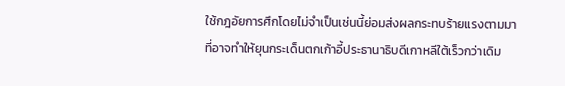ใช้กฎอัยการศึกโดยไม่จำเป็นเช่นนี้ย่อมส่งผลกระทบร้ายแรงตามมาที่อาจทำให้ยุนกระเด็นตกเก้าอี้ประธานาธิบดีเกาหลีใต้เร็วกว่าเดิม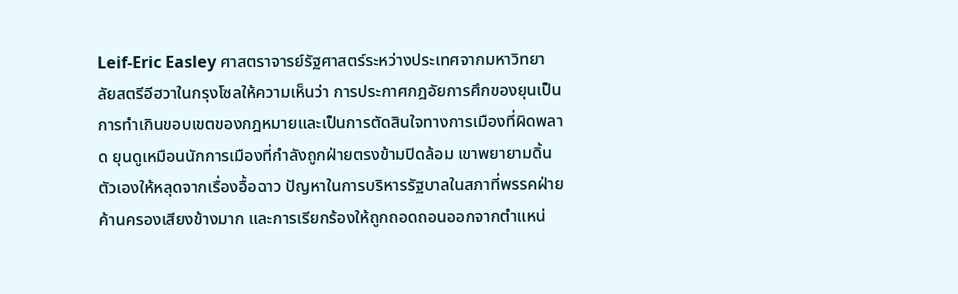Leif-Eric Easley ศาสตราจารย์รัฐศาสตร์ระหว่างประเทศจากมหาวิทยาลัยสตรีอีฮวาในกรุงโซลให้ความเห็นว่า การประกาศกฎอัยการศึกของยุนเป็นการทำเกินขอบเขตของกฎหมายและเป็นการตัดสินใจทางการเมืองที่ผิดพลาด ยุนดูเหมือนนักการเมืองที่กำลังถูกฝ่ายตรงข้ามปิดล้อม เขาพยายามดิ้นตัวเองให้หลุดจากเรื่องอื้อฉาว ปัญหาในการบริหารรัฐบาลในสภาที่พรรคฝ่ายค้านครองเสียงข้างมาก และการเรียกร้องให้ถูกถอดถอนออกจากตำแหน่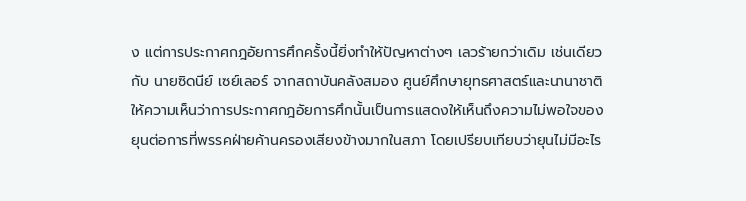ง แต่การประกาศกฎอัยการศึกครั้งนี้ยิ่งทำให้ปัญหาต่างๆ เลวร้ายกว่าเดิม เช่นเดียวกับ นายซิดนีย์ เซย์เลอร์ จากสถาบันคลังสมอง ศูนย์ศึกษายุทธศาสตร์และนานาชาติ ให้ความเห็นว่าการประกาศกฎอัยการศึกนั้นเป็นการแสดงให้เห็นถึงความไม่พอใจของยุนต่อการที่พรรคฝ่ายค้านครองเสียงข้างมากในสภา โดยเปรียบเทียบว่ายุนไม่มีอะไร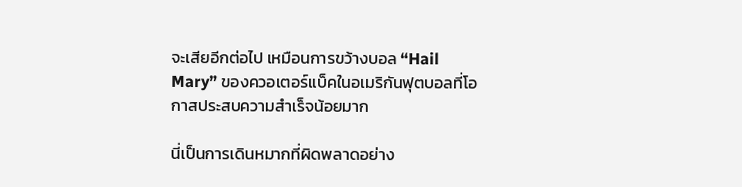จะเสียอีกต่อไป เหมือนการขว้างบอล “Hail Mary” ของควอเตอร์แบ็คในอเมริกันฟุตบอลที่โอกาสประสบความสำเร็จน้อยมาก

นี่เป็นการเดินหมากที่ผิดพลาดอย่าง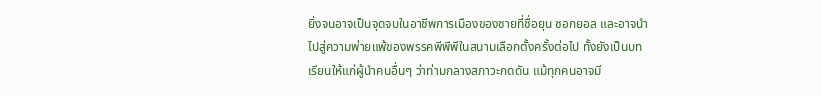ยิ่งจนอาจเป็นจุดจบในอาชีพการเมืองของชายที่ชื่อยุน ซอกยอล และอาจนำไปสู่ความพ่ายแพ้ของพรรคพีพีพีในสนามเลือกตั้งครั้งต่อไป ทั้งยังเป็นบทเรียนให้แก่ผู้นำคนอื่นๆ ว่าท่ามกลางสภาวะกดดัน แม้ทุกคนอาจมี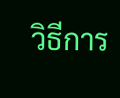วิธีการ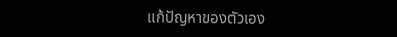แก้ปัญหาของตัวเอง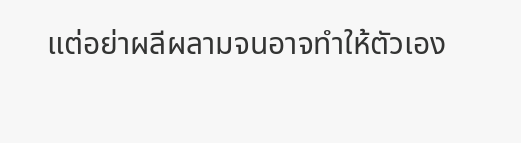แต่อย่าผลีผลามจนอาจทำให้ตัวเอง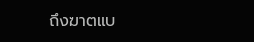ถึงฆาตแบ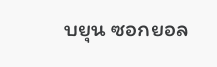บยุน ซอกยอล